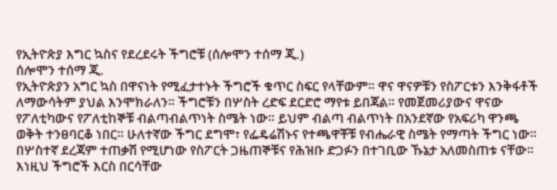የኢትዮጵያ እግር ኳስና የደረደሩት ችግሮቹ (ሰሎሞን ተሰማ ጂ.)
ሰሎሞን ተሰማ ጂ.
የኢትዮጵያን አግር ኳስ በዋናነት የሚፈታተኑት ችግሮች ቁጥር ስፍር የላቸውም። ዋና ዋናዎቹን የስፖርቱን እንቅፋቶች ለማውሳትም ያህል እንሞክራለን። ችግሮቹን በሦስት ረድፍ ደርድሮ ማየቱ ይበጃል። የመጀመሪያውና ዋናው የፖለቲካውና የፖለቲከኞቹ ብልጣብልጥነት ስሜት ነው። ይህም ብልጣ ብልጥነት በአንደኛው የአፍሪካ ዋንጫ ወቅት ተንፀባርቆ ነበር። ሁለተኛው ችግር ደግሞ፣ የፌዴሬሽኑና የተጫዋቾቹ የብሔራዊ ስሜት የማጣት ችግር ነው። በሦስተኛ ደረጃም ተጠቃሽ የሚሆነው የስፖርት ጋዜጠኞቹና የሕዝቡ ድጋፉን በተገቢው ኹኔታ አለመስጠቱ ናቸው። እነዚህ ችግሮች እርስ በርሳቸው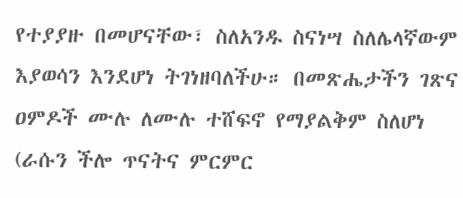የተያያዙ በመሆናቸው፣ ስለአንዱ ስናነሣ ስለሌላኛውም እያወሳን እንደሆነ ትገነዘባለችሁ። በመጽሔታችን ገጽና ዐምዶች ሙሉ ለሙሉ ተሸፍኖ የማያልቅም ስለሆነ (ራሱን ችሎ ጥናትና ምርምር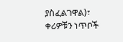ያስፈልገዋል)፣ ቀሪዎቹን ነጥቦች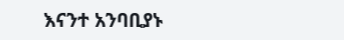እናንተ አንባቢያኑ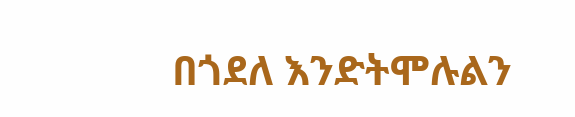በጎደለ እንድትሞሉልን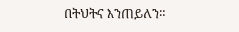በትህትና እንጠይለን።